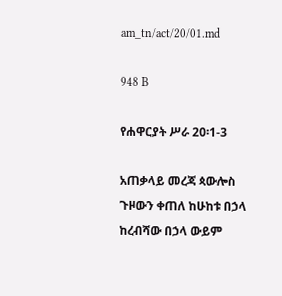am_tn/act/20/01.md

948 B

የሐዋርያት ሥራ 20፡1-3

አጠቃላይ መረጃ ጳውሎስ ጉዞውን ቀጠለ ከሁከቱ በኃላ ከረብሻው በኃላ ውይም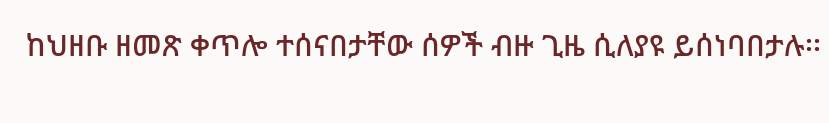ከህዘቡ ዘመጽ ቀጥሎ ተሰናበታቸው ሰዎች ብዙ ጊዜ ሲለያዩ ይሰነባበታሉ፡፡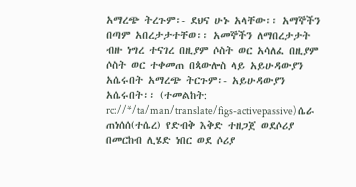አማረጭ ትረጉም፡- ደህና ሁኑ አላቸው፡፡ አማኞችን በጣም አበረታታተቸወ፡፡ አመኞችን ለማበረታታት ብዙ ነግረ ተናገረ በዚያም ሶስት ወር አሳለፈ በዚያም ሶስት ወር ተቀመጠ በጳውሎስ ላይ አይሁዳውያን አሴሩበት አማረጭ ትርጉም፡- አይሁዳውያን አሴሩበት፡፡ (ተመልከት: rc://*/ta/man/translate/figs-activepassive) ሴራ ጠነሰሰ(ተሴረ) የድብቅ እቅድ ተዘጋጀ ወደሶሪያ በመርከብ ሊሄድ ነበር ወደ ሶሪያ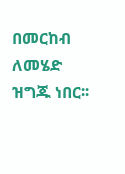በመርከብ ለመሄድ ዝግጁ ነበር፡፡